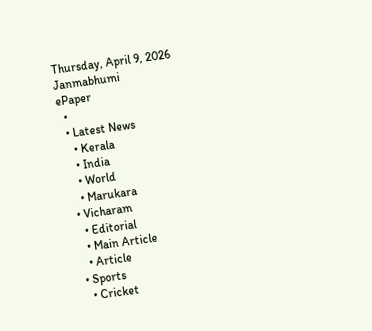Thursday, April 9, 2026
Janmabhumi
ePaper
  •
  • Latest News
    • Kerala
    • India
    • World
    • Marukara
  • Vicharam
    • Editorial
    • Main Article
    • Article
  • Sports
    • Cricket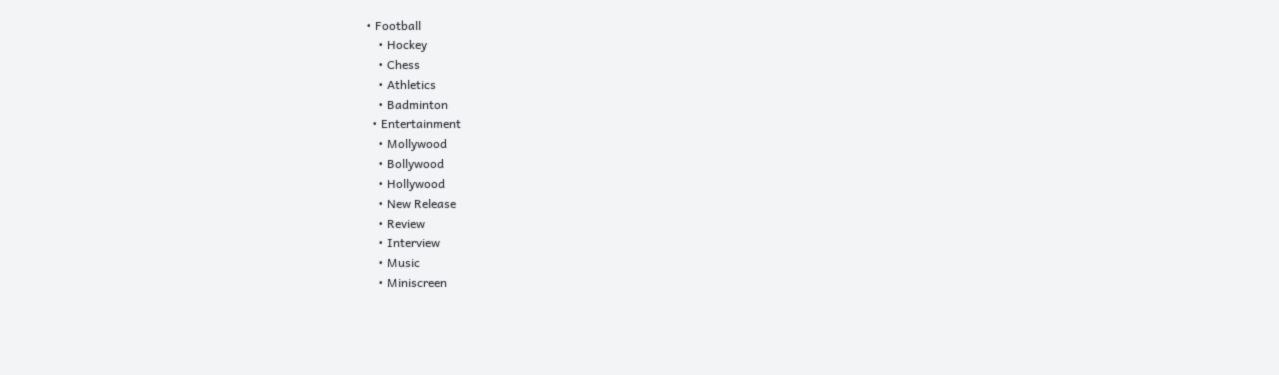• Football
    • Hockey
    • Chess
    • Athletics
    • Badminton
  • Entertainment
    • Mollywood
    • Bollywood
    • Hollywood
    • New Release
    • Review
    • Interview
    • Music
    • Miniscreen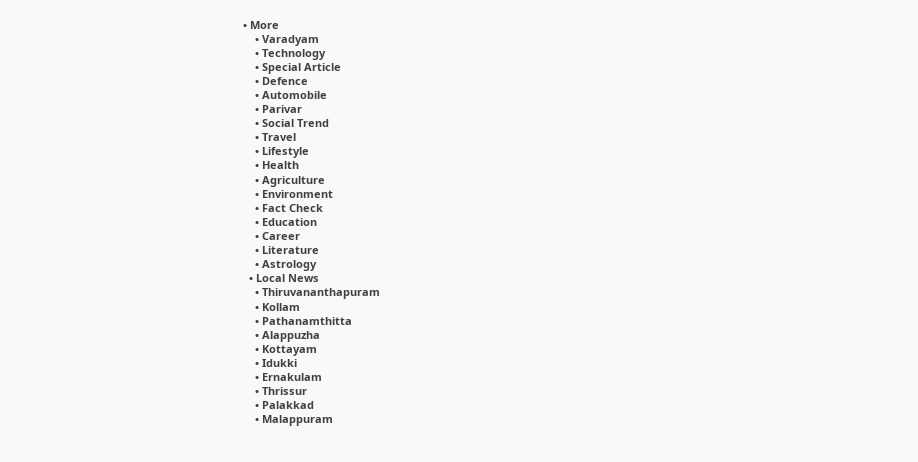• More
    • Varadyam
    • Technology
    • Special Article
    • Defence
    • Automobile
    • Parivar
    • Social Trend
    • Travel
    • Lifestyle
    • Health
    • Agriculture
    • Environment
    • Fact Check
    • Education
    • Career
    • Literature
    • Astrology
  • Local News
    • Thiruvananthapuram
    • Kollam
    • Pathanamthitta
    • Alappuzha
    • Kottayam
    • Idukki
    • Ernakulam
    • Thrissur
    • Palakkad
    • Malappuram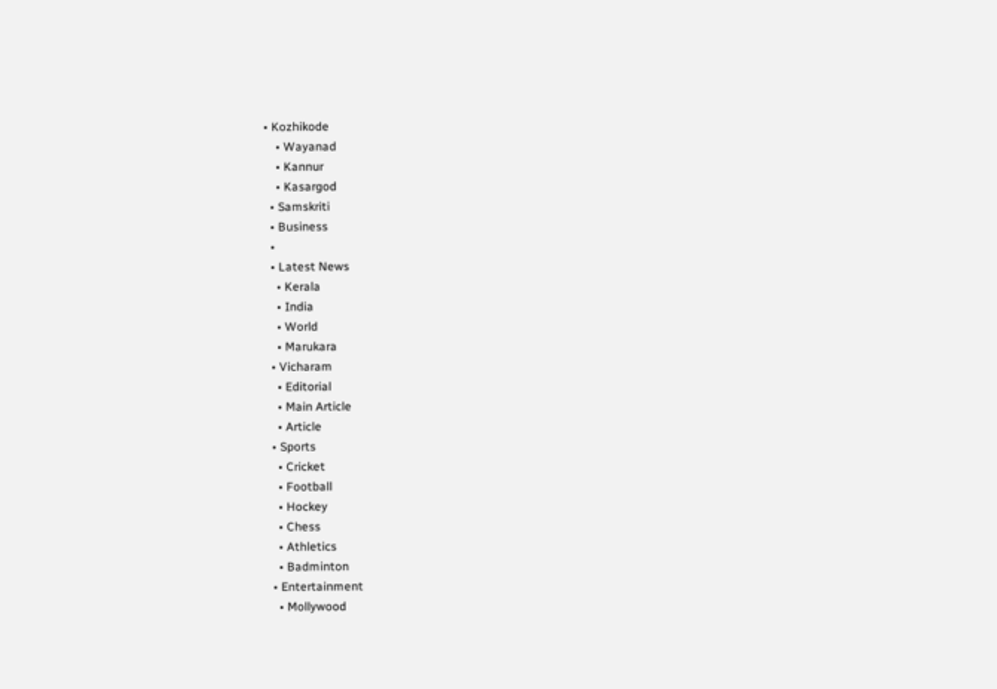• Kozhikode
    • Wayanad
    • Kannur
    • Kasargod
  • Samskriti
  • Business
  •
  • Latest News
    • Kerala
    • India
    • World
    • Marukara
  • Vicharam
    • Editorial
    • Main Article
    • Article
  • Sports
    • Cricket
    • Football
    • Hockey
    • Chess
    • Athletics
    • Badminton
  • Entertainment
    • Mollywood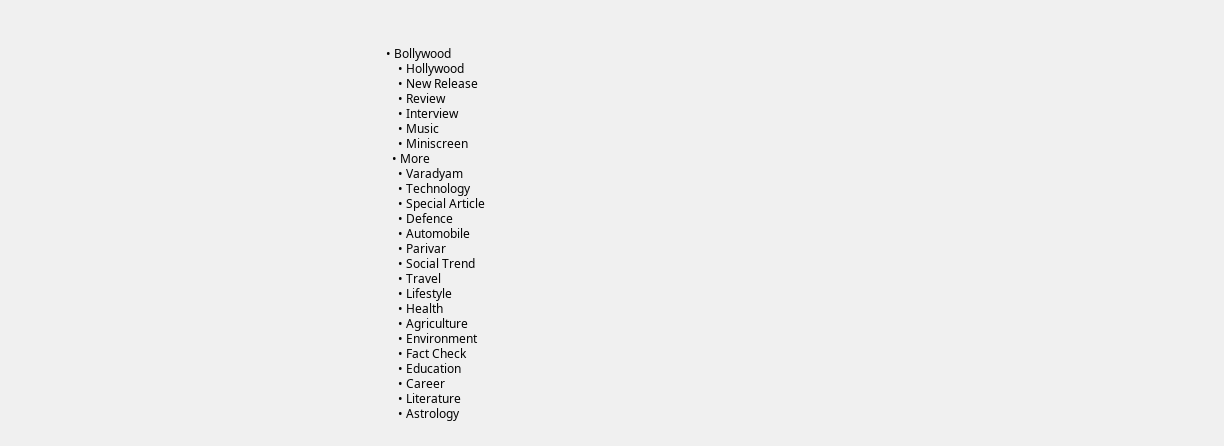• Bollywood
    • Hollywood
    • New Release
    • Review
    • Interview
    • Music
    • Miniscreen
  • More
    • Varadyam
    • Technology
    • Special Article
    • Defence
    • Automobile
    • Parivar
    • Social Trend
    • Travel
    • Lifestyle
    • Health
    • Agriculture
    • Environment
    • Fact Check
    • Education
    • Career
    • Literature
    • Astrology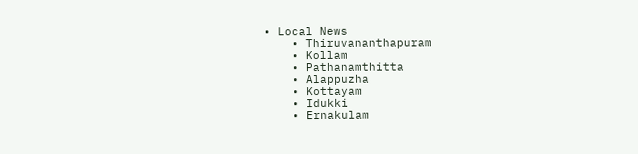• Local News
    • Thiruvananthapuram
    • Kollam
    • Pathanamthitta
    • Alappuzha
    • Kottayam
    • Idukki
    • Ernakulam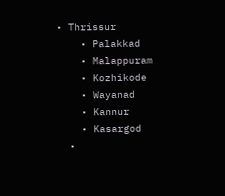• Thrissur
    • Palakkad
    • Malappuram
    • Kozhikode
    • Wayanad
    • Kannur
    • Kasargod
  •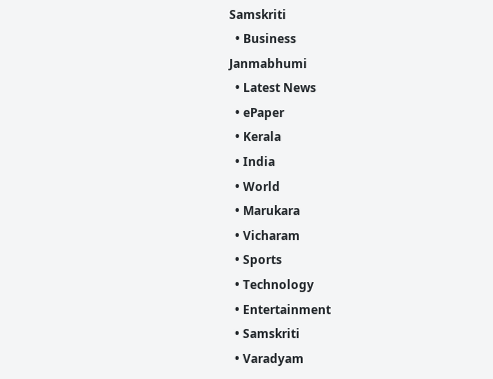Samskriti
  • Business
Janmabhumi
  • Latest News
  • ePaper
  • Kerala
  • India
  • World
  • Marukara
  • Vicharam
  • Sports
  • Technology
  • Entertainment
  • Samskriti
  • Varadyam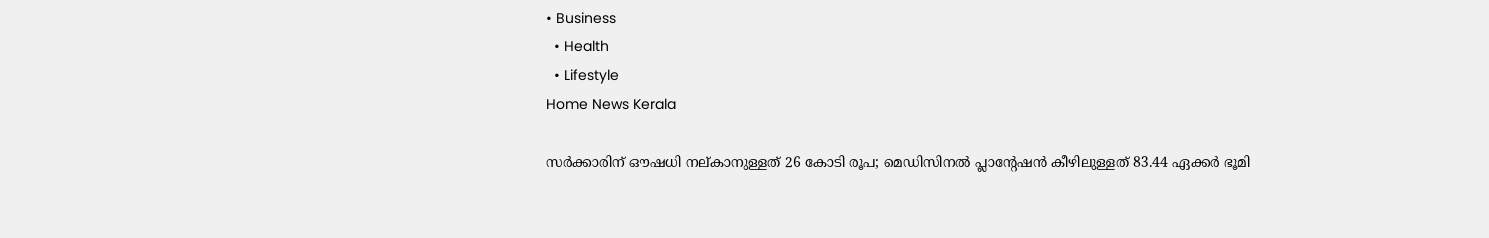• Business
  • Health
  • Lifestyle
Home News Kerala

സര്‍ക്കാരിന് ഔഷധി നല്കാനുള്ളത് 26 കോടി രൂപ; മെഡിസിനല്‍ പ്ലാന്റേഷന്‍ കീഴിലുള്ളത് 83.44 ഏക്കര്‍ ഭൂമി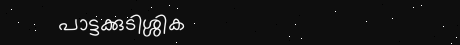പാട്ടക്കുടിശ്ശിക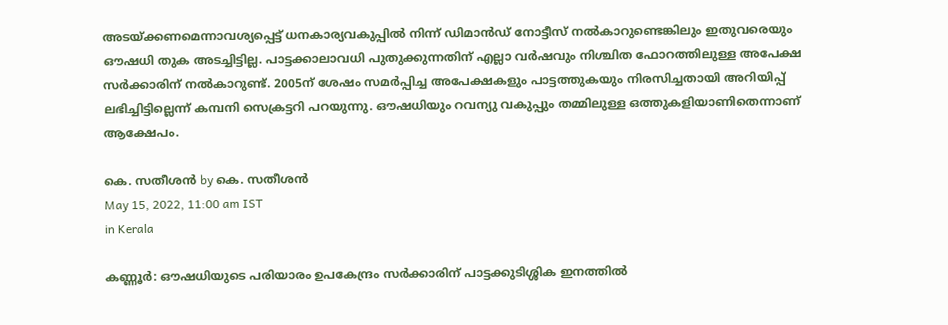അടയ്‌ക്കണമെന്നാവശ്യപ്പെട്ട് ധനകാര്യവകുപ്പില്‍ നിന്ന് ഡിമാന്‍ഡ് നോട്ടീസ് നല്‍കാറുണ്ടെങ്കിലും ഇതുവരെയും ഔഷധി തുക അടച്ചിട്ടില്ല. പാട്ടക്കാലാവധി പുതുക്കുന്നതിന് എല്ലാ വര്‍ഷവും നിശ്ചിത ഫോറത്തിലുള്ള അപേക്ഷ സര്‍ക്കാരിന് നല്‍കാറുണ്ട്. 2005ന് ശേഷം സമര്‍പ്പിച്ച അപേക്ഷകളും പാട്ടത്തുകയും നിരസിച്ചതായി അറിയിപ്പ് ലഭിച്ചിട്ടില്ലെന്ന് കമ്പനി സെക്രട്ടറി പറയുന്നു. ഔഷധിയും റവന്യു വകുപ്പും തമ്മിലുള്ള ഒത്തുകളിയാണിതെന്നാണ് ആക്ഷേപം.

കെ. സതീശന്‍ by കെ. സതീശന്‍
May 15, 2022, 11:00 am IST
in Kerala

കണ്ണൂര്‍: ഔഷധിയുടെ പരിയാരം ഉപകേന്ദ്രം സര്‍ക്കാരിന് പാട്ടക്കുടിശ്ശിക ഇനത്തില്‍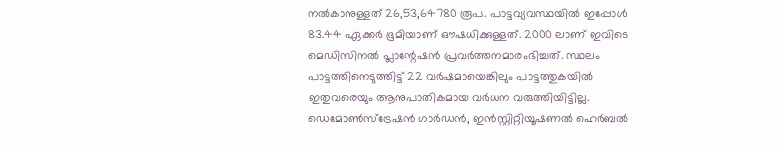നല്‍കാനുള്ളത് 26,53,64780 രൂപ. പാട്ടവ്യവസ്ഥയില്‍ ഇപ്പോള്‍ 83.44 ഏക്കര്‍ ഭൂമിയാണ് ഔഷധിക്കുള്ളത്. 2000 ലാണ് ഇവിടെ മെഡിസിനല്‍ പ്ലാന്റേഷന്‍ പ്രവര്‍ത്തനമാരംഭിച്ചത്. സ്ഥലം പാട്ടത്തിനെടുത്തിട്ട് 22 വര്‍ഷമായെങ്കിലും പാട്ടത്തുകയില്‍ ഇതുവരെയും ആനുപാതികമായ വര്‍ധന വരുത്തിയിട്ടില്ല. ഡെമോണ്‍സ്ട്രേഷന്‍ ഗാര്‍ഡന്‍, ഇന്‍സ്റ്റിറ്റിയൂഷണല്‍ ഹെര്‍ബല്‍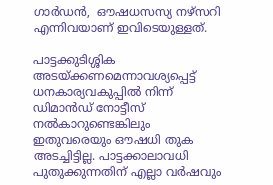ഗാര്‍ഡന്‍,  ഔഷധസസ്യ നഴ്സറി എന്നിവയാണ് ഇവിടെയുള്ളത്.

പാട്ടക്കുടിശ്ശിക അടയ്‌ക്കണമെന്നാവശ്യപ്പെട്ട് ധനകാര്യവകുപ്പില്‍ നിന്ന് ഡിമാന്‍ഡ് നോട്ടീസ് നല്‍കാറുണ്ടെങ്കിലും ഇതുവരെയും ഔഷധി തുക അടച്ചിട്ടില്ല. പാട്ടക്കാലാവധി പുതുക്കുന്നതിന് എല്ലാ വര്‍ഷവും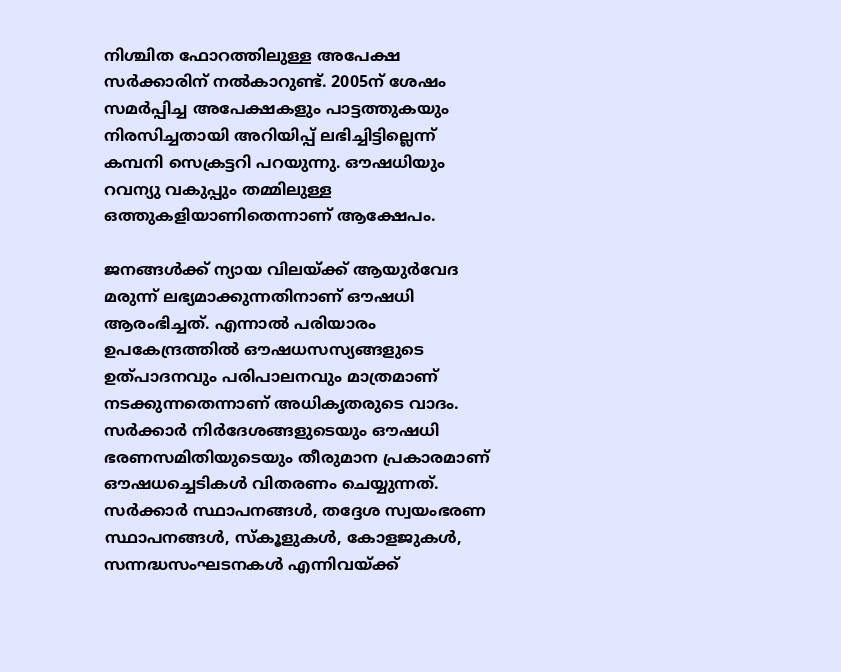നിശ്ചിത ഫോറത്തിലുള്ള അപേക്ഷ സര്‍ക്കാരിന് നല്‍കാറുണ്ട്. 2005ന് ശേഷം സമര്‍പ്പിച്ച അപേക്ഷകളും പാട്ടത്തുകയും നിരസിച്ചതായി അറിയിപ്പ് ലഭിച്ചിട്ടില്ലെന്ന് കമ്പനി സെക്രട്ടറി പറയുന്നു. ഔഷധിയും റവന്യു വകുപ്പും തമ്മിലുള്ള ഒത്തുകളിയാണിതെന്നാണ് ആക്ഷേപം.

ജനങ്ങള്‍ക്ക് ന്യായ വിലയ്‌ക്ക് ആയുര്‍വേദ മരുന്ന് ലഭ്യമാക്കുന്നതിനാണ് ഔഷധി ആരംഭിച്ചത്. എന്നാല്‍ പരിയാരം ഉപകേന്ദ്രത്തില്‍ ഔഷധസസ്യങ്ങളുടെ ഉത്പാദനവും പരിപാലനവും മാത്രമാണ് നടക്കുന്നതെന്നാണ് അധികൃതരുടെ വാദം. സര്‍ക്കാര്‍ നിര്‍ദേശങ്ങളുടെയും ഔഷധി ഭരണസമിതിയുടെയും തീരുമാന പ്രകാരമാണ് ഔഷധച്ചെടികള്‍ വിതരണം ചെയ്യുന്നത്. സര്‍ക്കാര്‍ സ്ഥാപനങ്ങള്‍, തദ്ദേശ സ്വയംഭരണ സ്ഥാപനങ്ങള്‍, സ്‌കൂളുകള്‍, കോളജുകള്‍, സന്നദ്ധസംഘടനകള്‍ എന്നിവയ്‌ക്ക്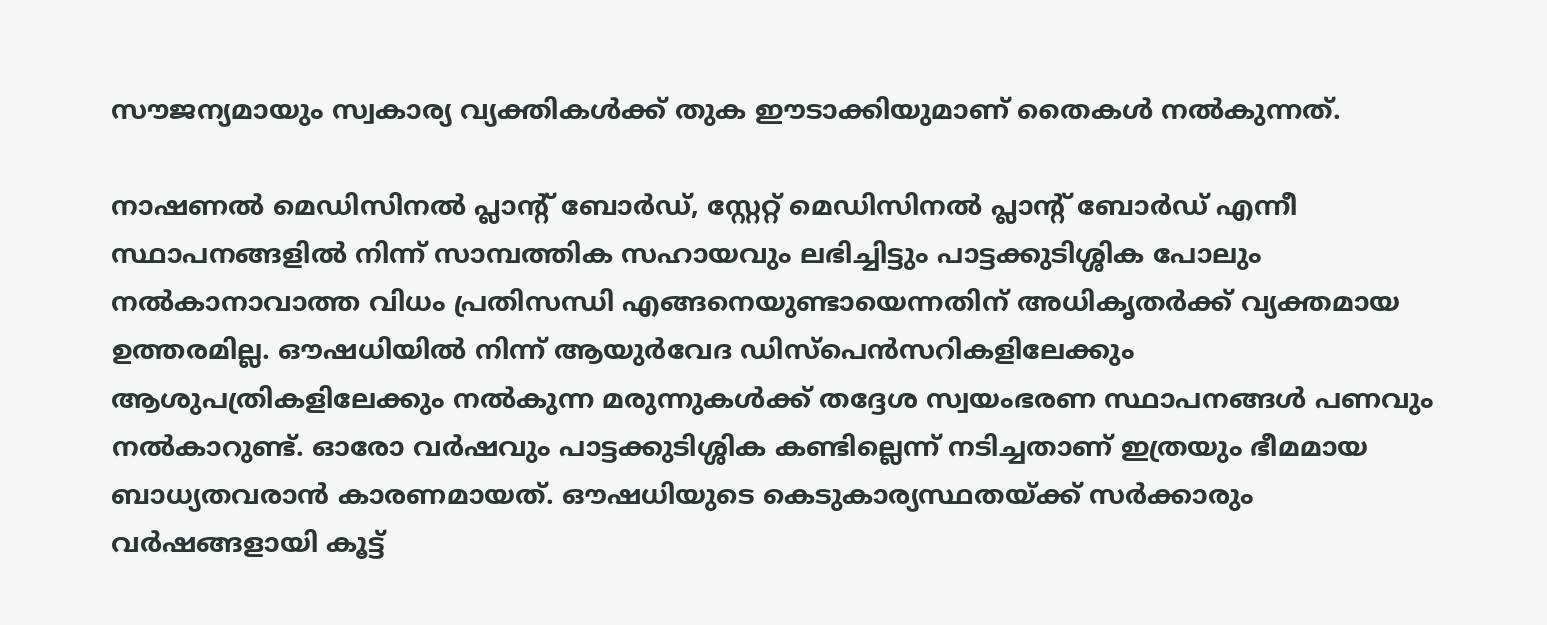സൗജന്യമായും സ്വകാര്യ വ്യക്തികള്‍ക്ക് തുക ഈടാക്കിയുമാണ് തൈകള്‍ നല്‍കുന്നത്.

നാഷണല്‍ മെഡിസിനല്‍ പ്ലാന്റ് ബോര്‍ഡ്, സ്റ്റേറ്റ് മെഡിസിനല്‍ പ്ലാന്റ് ബോര്‍ഡ് എന്നീ സ്ഥാപനങ്ങളില്‍ നിന്ന് സാമ്പത്തിക സഹായവും ലഭിച്ചിട്ടും പാട്ടക്കുടിശ്ശിക പോലും നല്‍കാനാവാത്ത വിധം പ്രതിസന്ധി എങ്ങനെയുണ്ടായെന്നതിന് അധികൃതര്‍ക്ക് വ്യക്തമായ ഉത്തരമില്ല. ഔഷധിയില്‍ നിന്ന് ആയുര്‍വേദ ഡിസ്പെന്‍സറികളിലേക്കും ആശുപത്രികളിലേക്കും നല്‍കുന്ന മരുന്നുകള്‍ക്ക് തദ്ദേശ സ്വയംഭരണ സ്ഥാപനങ്ങള്‍ പണവും നല്‍കാറുണ്ട്. ഓരോ വര്‍ഷവും പാട്ടക്കുടിശ്ശിക കണ്ടില്ലെന്ന് നടിച്ചതാണ് ഇത്രയും ഭീമമായ ബാധ്യതവരാന്‍ കാരണമായത്. ഔഷധിയുടെ കെടുകാര്യസ്ഥതയ്‌ക്ക് സര്‍ക്കാരും വര്‍ഷങ്ങളായി കൂട്ട്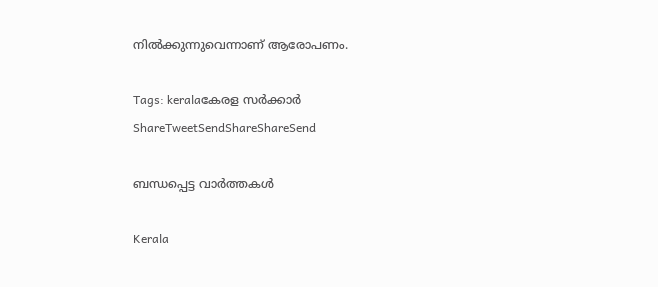നില്‍ക്കുന്നുവെന്നാണ് ആരോപണം.

Tags: keralaകേരള സര്‍ക്കാര്‍
ShareTweetSendShareShareSend

ബന്ധപ്പെട്ട വാര്‍ത്തകള്‍

Kerala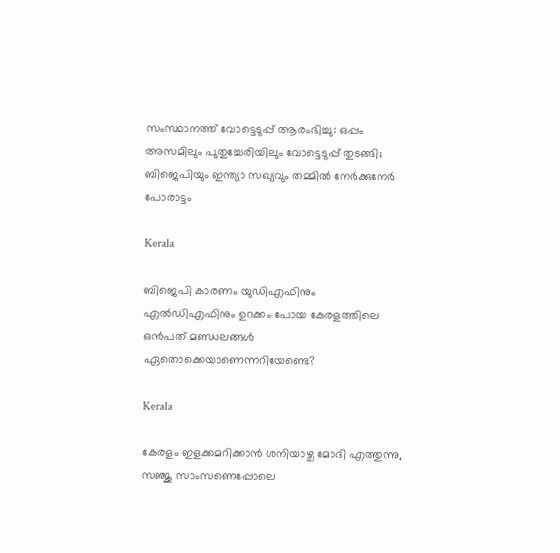സംസ്ഥാനത്ത് വോട്ടെടുപ്പ് ആരംഭിച്ചു: ഒപ്പം അസമിലും പുതുച്ചേരിയിലും വോട്ടെടുപ്പ് തുടങ്ങി; ബിജെപിയും ഇന്ത്യാ സഖ്യവും തമ്മിൽ നേർക്കുനേർ പോരാട്ടം

Kerala

ബിജെപി കാരണം യുഡിഎഫിനും എല്‍ഡിഎഫിനും ഉറക്കം പോയ കേരളത്തിലെ ഒന്‍പത് മണ്ഡലങ്ങള്‍ ഏതൊക്കെയാണെന്നറിയേണ്ടെ?

Kerala

കേരളം ഇളക്കമറിക്കാന്‍ ശനിയാഴ്ച മോദി എത്തുന്നു, സഞ്ജു സാംസണെപ്പോലെ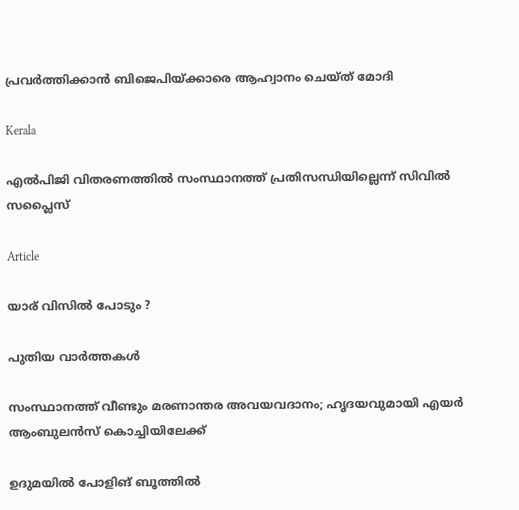പ്രവര്‍ത്തിക്കാന്‍ ബിജെപിയ്‌ക്കാരെ ആഹ്വാനം ചെയ്ത് മോദി

Kerala

എല്‍പിജി വിതരണത്തില്‍ സംസ്ഥാനത്ത് പ്രതിസന്ധിയില്ലെന്ന് സിവില്‍ സപ്ലൈസ്

Article

യാര് വിസില്‍ പോടും ?

പുതിയ വാര്‍ത്തകള്‍

സംസ്ഥാനത്ത് വീണ്ടും മരണാന്തര അവയവദാനം; ഹൃദയവുമായി എയർ ആംബുലൻസ് കൊച്ചിയിലേക്ക്

ഉദുമയിൽ പോളിങ് ബൂത്തിൽ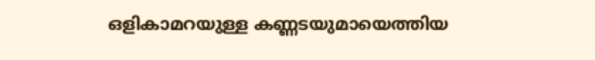ഒളികാമറയുള്ള കണ്ണടയുമായെത്തിയ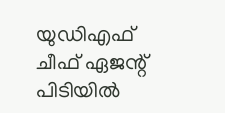യുഡിഎഫ് ചീഫ് ഏജന്റ് പിടിയിൽ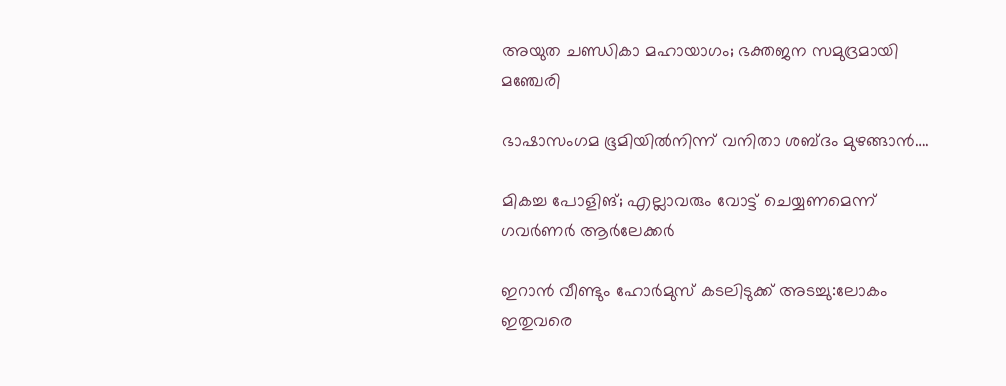അയുത ചണ്ഡികാ മഹായാഗം; ഭക്തജന സമുദ്രമായി മഞ്ചേരി

ഭാഷാസംഗമ ഭൂമിയില്‍നിന്ന് വനിതാ ശബ്ദം മുഴങ്ങാന്‍….

മികച്ച പോളിങ്; എല്ലാവരും വോട്ട് ചെയ്യണമെന്ന് ഗവര്‍ണര്‍ ആര്‍ലേക്കര്‍

ഇറാൻ വീണ്ടും ഹോർമുസ് കടലിടുക്ക് അടച്ചു:ലോകം ഇതുവരെ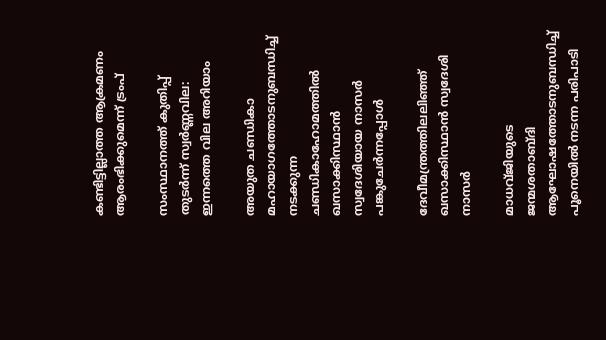കണ്ടിട്ടില്ലാത്ത ആക്രമണം ആരംഭിക്കുമെന്ന് ട്രംപ്

സംസ്ഥാനത്ത് കുതിപ്പ് തുടർന്ന് സ്വർണ്ണവില: ഇന്നത്തെ വില അറിയാം

അയുത ചണ്ഡികാ മഹായാഗത്തോടനുബന്ധിച്ച്
നടക്കുന്ന ചണ്ഡികാഹോമത്തില്‍ ഖസാക്കിസ്ഥാന്‍ സ്വദേശിയായ നാസര്‍ പങ്കുചേര്‍ന്നപ്പോള്‍

ദേവീമന്ത്രത്തിലലിഞ്ഞ് ഖസാക്കിസ്ഥാന്‍ സ്വദേശി നാസര്‍

മാധവ്ജിയുടെ ജന്മശതാബ്ദി ആഘോഷത്തോടനുബന്ധിച്ച് പൂനെയില്‍ നടന്ന പരിപാടി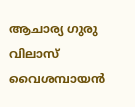ആചാര്യ ഗുരു വിലാസ് വൈശമ്പായന്‍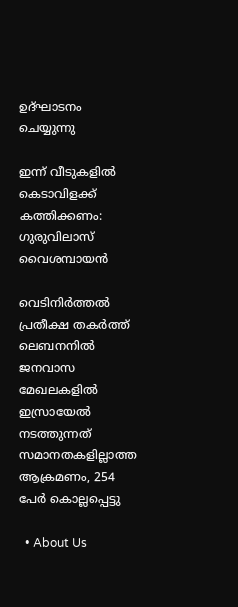ഉദ്ഘാടനം ചെയ്യുന്നു

ഇന്ന് വീടുകളില്‍ കെടാവിളക്ക് കത്തിക്കണം: ഗുരുവിലാസ് വൈശമ്പായന്‍

വെടിനിര്‍ത്തല്‍ പ്രതീക്ഷ തകര്‍ത്ത് ലെബനനില്‍ ജനവാസ മേഖലകളിൽ ഇസ്രായേൽ നടത്തുന്നത് സമാനതകളില്ലാത്ത ആക്രമണം, 254 പേർ കൊല്ലപ്പെട്ടു

  • About Us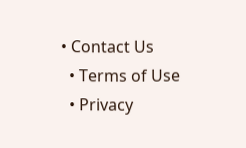• Contact Us
  • Terms of Use
  • Privacy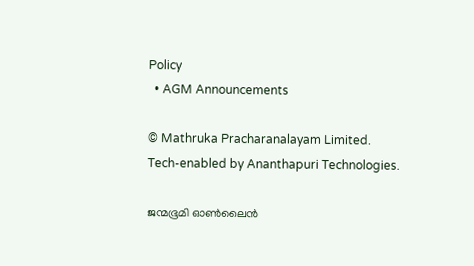Policy
  • AGM Announcements

© Mathruka Pracharanalayam Limited.
Tech-enabled by Ananthapuri Technologies.

ജന്മഭൂമി ഓണ്‍ലൈന്‍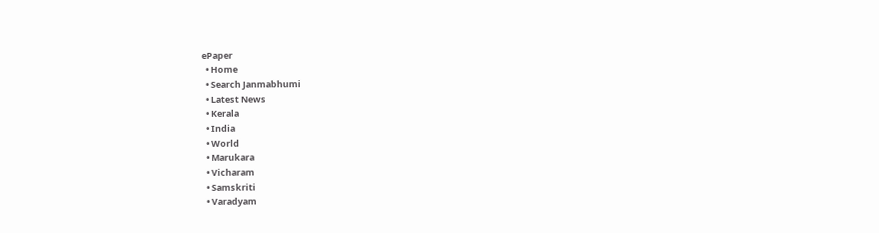ePaper
  • Home
  • Search Janmabhumi
  • Latest News
  • Kerala
  • India
  • World
  • Marukara
  • Vicharam
  • Samskriti
  • Varadyam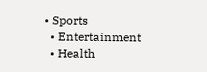• Sports
  • Entertainment
  • Health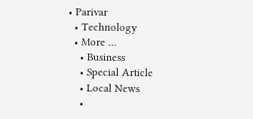• Parivar
  • Technology
  • More …
    • Business
    • Special Article
    • Local News
    •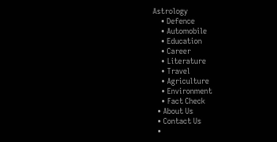Astrology
    • Defence
    • Automobile
    • Education
    • Career
    • Literature
    • Travel
    • Agriculture
    • Environment
    • Fact Check
  • About Us
  • Contact Us
  •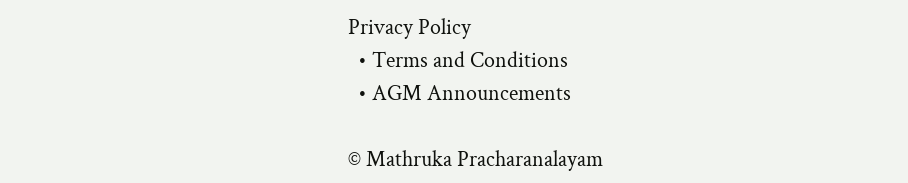Privacy Policy
  • Terms and Conditions
  • AGM Announcements

© Mathruka Pracharanalayam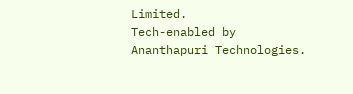Limited.
Tech-enabled by Ananthapuri Technologies.